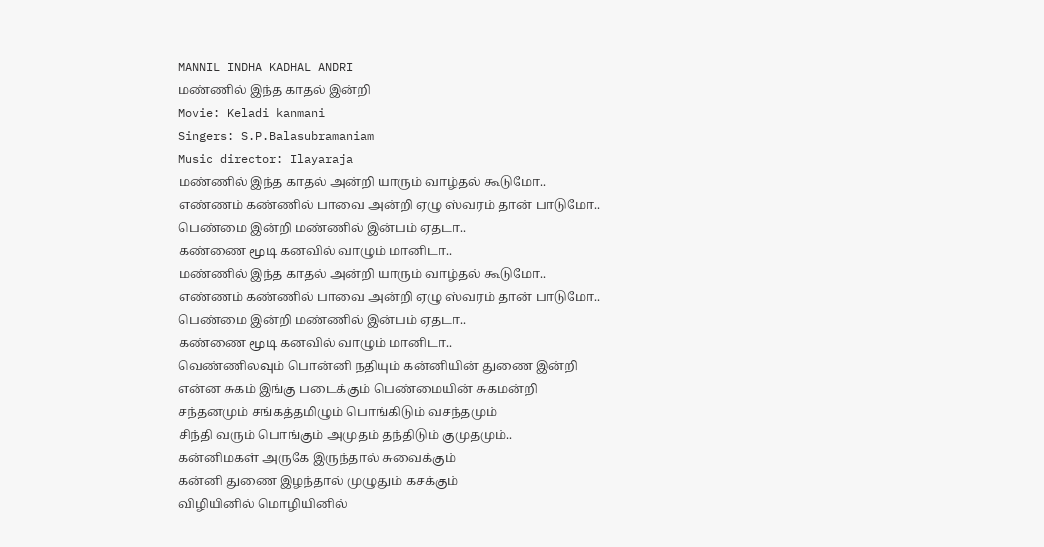MANNIL INDHA KADHAL ANDRI
மண்ணில் இந்த காதல் இன்றி
Movie: Keladi kanmani
Singers: S.P.Balasubramaniam
Music director: Ilayaraja
மண்ணில் இந்த காதல் அன்றி யாரும் வாழ்தல் கூடுமோ..
எண்ணம் கண்ணில் பாவை அன்றி ஏழு ஸ்வரம் தான் பாடுமோ..
பெண்மை இன்றி மண்ணில் இன்பம் ஏதடா..
கண்ணை மூடி கனவில் வாழும் மானிடா..
மண்ணில் இந்த காதல் அன்றி யாரும் வாழ்தல் கூடுமோ..
எண்ணம் கண்ணில் பாவை அன்றி ஏழு ஸ்வரம் தான் பாடுமோ..
பெண்மை இன்றி மண்ணில் இன்பம் ஏதடா..
கண்ணை மூடி கனவில் வாழும் மானிடா..
வெண்ணிலவும் பொன்னி நதியும் கன்னியின் துணை இன்றி
என்ன சுகம் இங்கு படைக்கும் பெண்மையின் சுகமன்றி
சந்தனமும் சங்கத்தமிழும் பொங்கிடும் வசந்தமும்
சிந்தி வரும் பொங்கும் அமுதம் தந்திடும் குமுதமும்..
கன்னிமகள் அருகே இருந்தால் சுவைக்கும்
கன்னி துணை இழந்தால் முழுதும் கசக்கும்
விழியினில் மொழியினில்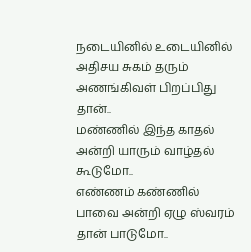நடையினில் உடையினில்
அதிசய சுகம் தரும் அணங்கிவள் பிறப்பிது தான்..
மண்ணில் இந்த காதல் அன்றி யாரும் வாழ்தல் கூடுமோ..
எண்ணம் கண்ணில் பாவை அன்றி ஏழு ஸ்வரம் தான் பாடுமோ..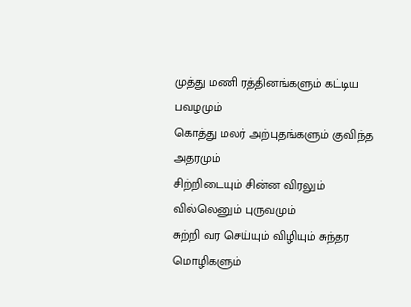முத்து மணி ரத்தினங்களும் கட்டிய பவழமும்
கொத்து மலர் அற்புதங்களும் குவிந்த அதரமும்
சிற்றிடையும் சின்ன விரலும் வில்லெனும் புருவமும்
சுற்றி வர செய்யும் விழியும் சுந்தர மொழிகளும்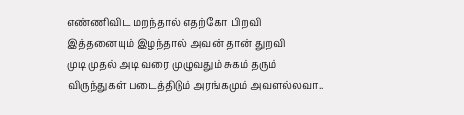எண்ணிவிட மறந்தால் எதற்கோ பிறவி
இத்தனையும் இழந்தால் அவன் தான் துறவி
முடி முதல் அடி வரை முழுவதும் சுகம் தரும்
விருந்துகள் படைத்திடும் அரங்கமும் அவளல்லவா..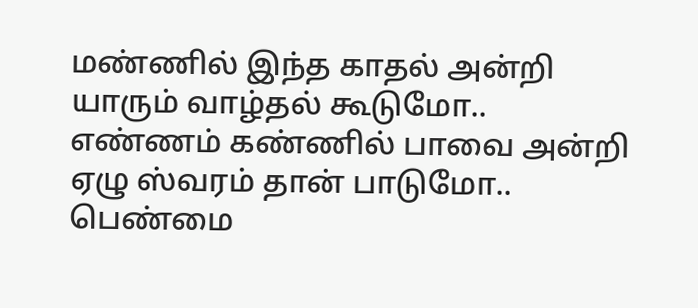மண்ணில் இந்த காதல் அன்றி யாரும் வாழ்தல் கூடுமோ..
எண்ணம் கண்ணில் பாவை அன்றி ஏழு ஸ்வரம் தான் பாடுமோ..
பெண்மை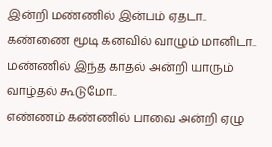இன்றி மண்ணில் இன்பம் ஏதடா..
கண்ணை மூடி கனவில் வாழும் மானிடா..
மண்ணில் இந்த காதல் அன்றி யாரும் வாழ்தல் கூடுமோ..
எண்ணம் கண்ணில் பாவை அன்றி ஏழு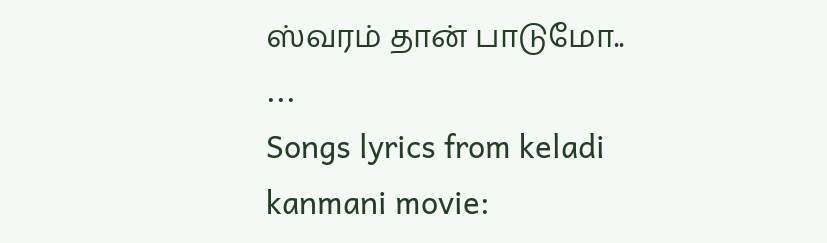ஸ்வரம் தான் பாடுமோ..
...
Songs lyrics from keladi kanmani movie: